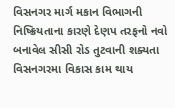વિસનગર માર્ગ મકાન વિભાગની નિષ્ક્રિયતાના કારણે દેણપ તરફનો નવો બનાવેલ સીસી રોડ તુટવાની શક્યતા
વિસનગરમા વિકાસ કામ થાય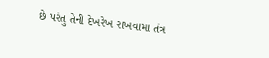છે પરંતુ તેની દેખરેખ રાખવામા તંત્ર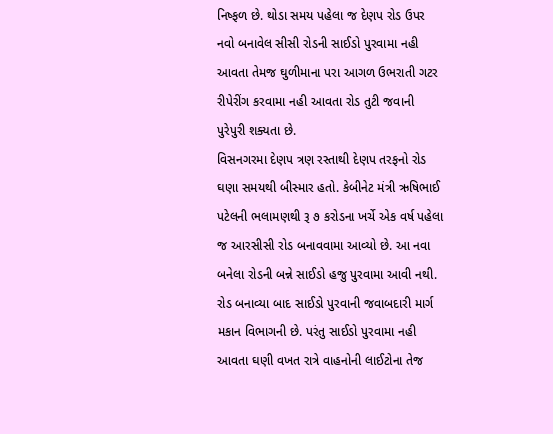નિષ્ફળ છે. થોડા સમય પહેલા જ દેણપ રોડ ઉપર નવો બનાવેલ સીસી રોડની સાઈડો પુરવામા નહી આવતા તેમજ ઘુળીમાના પરા આગળ ઉભરાતી ગટર રીપેરીંગ કરવામા નહી આવતા રોડ તુટી જવાની પુરેપુરી શક્યતા છે.
વિસનગરમા દેણપ ત્રણ રસ્તાથી દેણપ તરફનો રોડ ઘણા સમયથી બીસ્માર હતો. કેબીનેટ મંત્રી ઋષિભાઈ પટેલની ભલામણથી રૂ ૭ કરોડના ખર્ચે એક વર્ષ પહેલા જ આરસીસી રોડ બનાવવામા આવ્યો છે. આ નવા બનેલા રોડની બન્ને સાઈડો હજુ પુરવામા આવી નથી. રોડ બનાવ્યા બાદ સાઈડો પુરવાની જવાબદારી માર્ગ મકાન વિભાગની છે. પરંતુ સાઈડો પુરવામા નહી આવતા ઘણી વખત રાત્રે વાહનોની લાઈટોના તેજ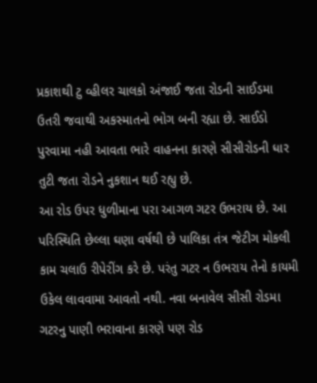પ્રકાશથી ટુ વ્હીલર ચાલકો અંજાઈ જતા રોડની સાઈડમા ઉતરી જવાથી અકસ્માતનો ભોગ બની રહ્યા છે. સાઈડો પુરવામા નહી આવતા ભારે વાહનના કારણે સીસીરોડની ધાર તુટી જતા રોડને નુકશાન થઈ રહ્યુ છે.
આ રોડ ઉપર ધુળીમાના પરા આગળ ગટર ઉભરાય છે. આ પરિસ્થિતિ છેલ્લા ઘણા વર્ષથી છે પાલિકા તંત્ર જેટીગ મોકલી કામ ચલાઉ રીપેરીંગ કરે છે. પરંતુ ગટર ન ઉભરાય તેનો કાયમી ઉકેલ લાવવામા આવતો નથી. નવા બનાવેલ સીસી રોડમા ગટરનુ પાણી ભરાવાના કારણે પણ રોડ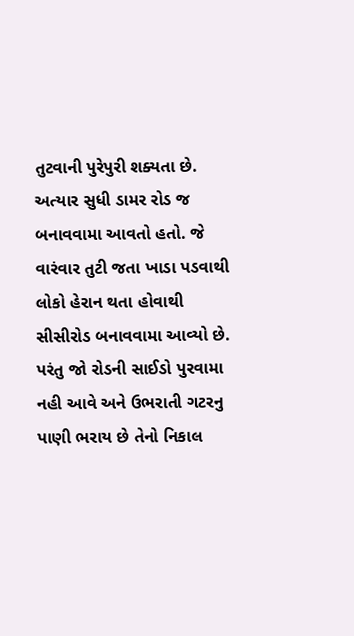તુટવાની પુરેપુરી શક્યતા છે. અત્યાર સુધી ડામર રોડ જ બનાવવામા આવતો હતો. જે વારંવાર તુટી જતા ખાડા પડવાથી લોકો હેરાન થતા હોવાથી સીસીરોડ બનાવવામા આવ્યો છે. પરંતુ જો રોડની સાઈડો પુરવામા નહી આવે અને ઉભરાતી ગટરનુ પાણી ભરાય છે તેનો નિકાલ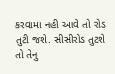કરવામા નહી આવે તો રોડ તુટી જશે. સીસીરોડ તુટશે તો તેનુ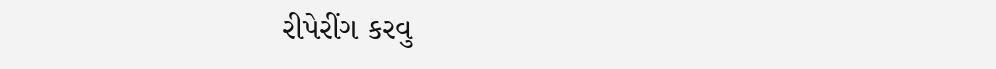રીપેરીંગ કરવુ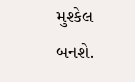મુશ્કેલ બનશે.